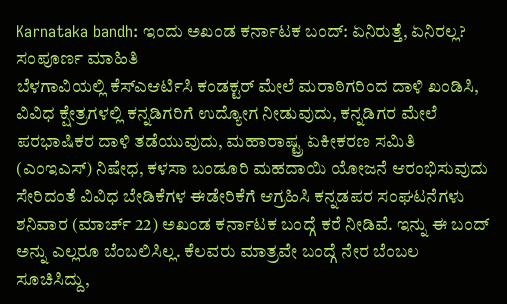Karnataka bandh: ಇಂದು ಅಖಂಡ ಕರ್ನಾಟಕ ಬಂದ್: ಏನಿರುತ್ತೆ, ಏನಿರಲ್ಲ? ಸಂಪೂರ್ಣ ಮಾಹಿತಿ
ಬೆಳಗಾವಿಯಲ್ಲಿ ಕೆಸ್ಎಆರ್ಟಿಸಿ ಕಂಡಕ್ಟರ್ ಮೇಲೆ ಮರಾಠಿಗರಿಂದ ದಾಳಿ ಖಂಡಿಸಿ, ವಿವಿಧ ಕ್ಷೇತ್ರಗಳಲ್ಲಿ ಕನ್ನಡಿಗರಿಗೆ ಉದ್ಯೋಗ ನೀಡುವುದು, ಕನ್ನಡಿಗರ ಮೇಲೆ ಪರಭಾಷಿಕರ ದಾಳಿ ತಡೆಯುವುದು, ಮಹಾರಾಷ್ಟ್ರ ಏಕೀಕರಣ ಸಮಿತಿ (ಎಂಇಎಸ್) ನಿಷೇಧ, ಕಳಸಾ ಬಂಡೂರಿ ಮಹದಾಯಿ ಯೋಜನೆ ಆರಂಭಿಸುವುದು ಸೇರಿದಂತೆ ವಿವಿಧ ಬೇಡಿಕೆಗಳ ಈಡೇರಿಕೆಗೆ ಆಗ್ರಹಿಸಿ ಕನ್ನಡಪರ ಸಂಘಟನೆಗಳು ಶನಿವಾರ (ಮಾರ್ಚ್ 22) ಅಖಂಡ ಕರ್ನಾಟಕ ಬಂದ್ಗೆ ಕರೆ ನೀಡಿವೆ. ಇನ್ನು ಈ ಬಂದ್ ಅನ್ನು ಎಲ್ಲರೂ ಬೆಂಬಲಿಸಿಲ್ಲ. ಕೆಲವರು ಮಾತ್ರವೇ ಬಂದ್ಗೆ ನೇರ ಬೆಂಬಲ ಸೂಚಿಸಿದ್ದು,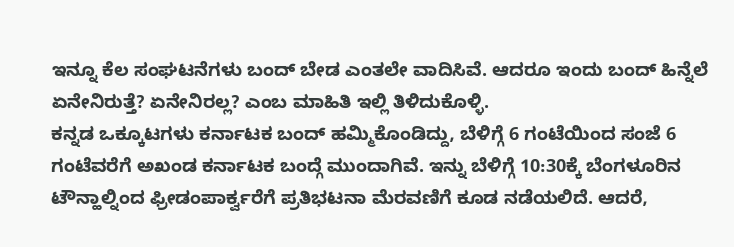ಇನ್ನೂ ಕೆಲ ಸಂಘಟನೆಗಳು ಬಂದ್ ಬೇಡ ಎಂತಲೇ ವಾದಿಸಿವೆ. ಆದರೂ ಇಂದು ಬಂದ್ ಹಿನ್ನೆಲೆ ಏನೇನಿರುತ್ತೆ? ಏನೇನಿರಲ್ಲ? ಎಂಬ ಮಾಹಿತಿ ಇಲ್ಲಿ ತಿಳಿದುಕೊಳ್ಳಿ.
ಕನ್ನಡ ಒಕ್ಕೂಟಗಳು ಕರ್ನಾಟಕ ಬಂದ್ ಹಮ್ಮಿಕೊಂಡಿದ್ದು, ಬೆಳಿಗ್ಗೆ 6 ಗಂಟೆಯಿಂದ ಸಂಜೆ 6 ಗಂಟೆವರೆಗೆ ಅಖಂಡ ಕರ್ನಾಟಕ ಬಂದ್ಗೆ ಮುಂದಾಗಿವೆ. ಇನ್ನು ಬೆಳಿಗ್ಗೆ 10:30ಕ್ಕೆ ಬೆಂಗಳೂರಿನ ಟೌನ್ಹಾಲ್ನಿಂದ ಫ್ರೀಡಂಪಾರ್ಕ್ವರೆಗೆ ಪ್ರತಿಭಟನಾ ಮೆರವಣಿಗೆ ಕೂಡ ನಡೆಯಲಿದೆ. ಆದರೆ,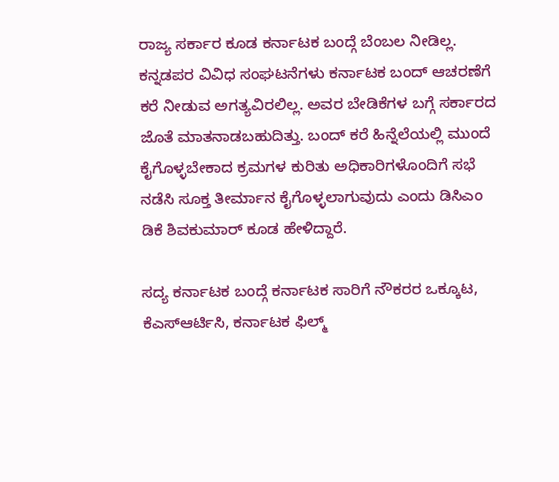ರಾಜ್ಯ ಸರ್ಕಾರ ಕೂಡ ಕರ್ನಾಟಕ ಬಂದ್ಗೆ ಬೆಂಬಲ ನೀಡಿಲ್ಲ. ಕನ್ನಡಪರ ವಿವಿಧ ಸಂಘಟನೆಗಳು ಕರ್ನಾಟಕ ಬಂದ್ ಆಚರಣೆಗೆ ಕರೆ ನೀಡುವ ಅಗತ್ಯವಿರಲಿಲ್ಲ. ಅವರ ಬೇಡಿಕೆಗಳ ಬಗ್ಗೆ ಸರ್ಕಾರದ ಜೊತೆ ಮಾತನಾಡಬಹುದಿತ್ತು. ಬಂದ್ ಕರೆ ಹಿನ್ನೆಲೆಯಲ್ಲಿ ಮುಂದೆ ಕೈಗೊಳ್ಳಬೇಕಾದ ಕ್ರಮಗಳ ಕುರಿತು ಅಧಿಕಾರಿಗಳೊಂದಿಗೆ ಸಭೆ ನಡೆಸಿ ಸೂಕ್ತ ತೀರ್ಮಾನ ಕೈಗೊಳ್ಳಲಾಗುವುದು ಎಂದು ಡಿಸಿಎಂ ಡಿಕೆ ಶಿವಕುಮಾರ್ ಕೂಡ ಹೇಳಿದ್ದಾರೆ.

ಸದ್ಯ ಕರ್ನಾಟಕ ಬಂದ್ಗೆ ಕರ್ನಾಟಕ ಸಾರಿಗೆ ನೌಕರರ ಒಕ್ಕೂಟ, ಕೆಎಸ್ಆರ್ಟಿಸಿ, ಕರ್ನಾಟಕ ಫಿಲ್ಮ್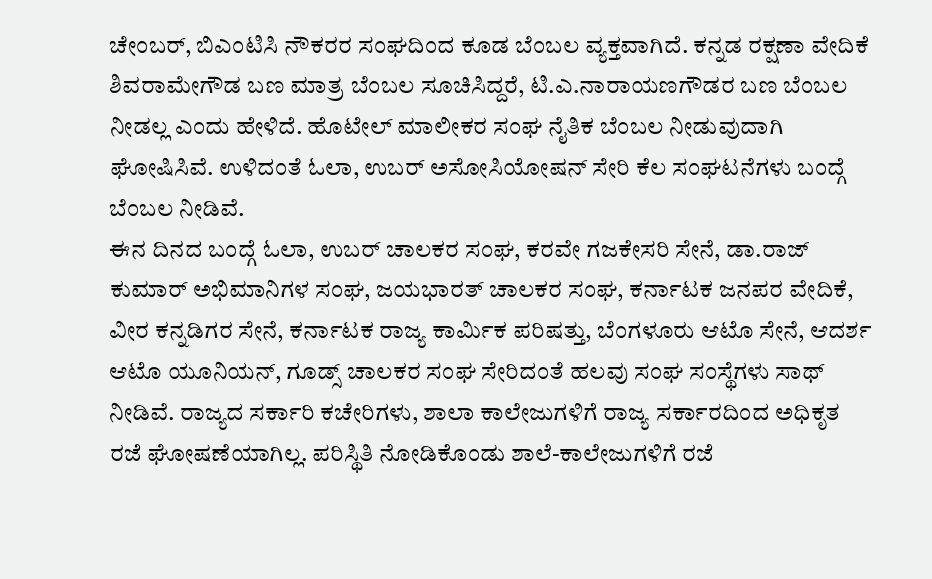ಚೇಂಬರ್, ಬಿಎಂಟಿಸಿ ನೌಕರರ ಸಂಘದಿಂದ ಕೂಡ ಬೆಂಬಲ ವ್ಯಕ್ತವಾಗಿದೆ. ಕನ್ನಡ ರಕ್ಷಣಾ ವೇದಿಕೆ ಶಿವರಾಮೇಗೌಡ ಬಣ ಮಾತ್ರ ಬೆಂಬಲ ಸೂಚಿಸಿದ್ದರೆ, ಟಿ.ಎ.ನಾರಾಯಣಗೌಡರ ಬಣ ಬೆಂಬಲ ನೀಡಲ್ಲ ಎಂದು ಹೇಳಿದೆ. ಹೊಟೇಲ್ ಮಾಲೀಕರ ಸಂಘ ನೈತಿಕ ಬೆಂಬಲ ನೀಡುವುದಾಗಿ ಘೋಷಿಸಿವೆ. ಉಳಿದಂತೆ ಓಲಾ, ಉಬರ್ ಅಸೋಸಿಯೋಷನ್ ಸೇರಿ ಕೆಲ ಸಂಘಟನೆಗಳು ಬಂದ್ಗೆ ಬೆಂಬಲ ನೀಡಿವೆ.
ಈನ ದಿನದ ಬಂದ್ಗೆ ಓಲಾ, ಉಬರ್ ಚಾಲಕರ ಸಂಘ, ಕರವೇ ಗಜಕೇಸರಿ ಸೇನೆ, ಡಾ.ರಾಜ್ ಕುಮಾರ್ ಅಭಿಮಾನಿಗಳ ಸಂಘ, ಜಯಭಾರತ್ ಚಾಲಕರ ಸಂಘ, ಕರ್ನಾಟಕ ಜನಪರ ವೇದಿಕೆ, ವೀರ ಕನ್ನಡಿಗರ ಸೇನೆ, ಕರ್ನಾಟಕ ರಾಜ್ಯ ಕಾರ್ಮಿಕ ಪರಿಷತ್ತು, ಬೆಂಗಳೂರು ಆಟೊ ಸೇನೆ, ಆದರ್ಶ ಆಟೊ ಯೂನಿಯನ್, ಗೂಡ್ಸ್ ಚಾಲಕರ ಸಂಘ ಸೇರಿದಂತೆ ಹಲವು ಸಂಘ ಸಂಸ್ಥೆಗಳು ಸಾಥ್ ನೀಡಿವೆ. ರಾಜ್ಯದ ಸರ್ಕಾರಿ ಕಚೇರಿಗಳು, ಶಾಲಾ ಕಾಲೇಜುಗಳಿಗೆ ರಾಜ್ಯ ಸರ್ಕಾರದಿಂದ ಅಧಿಕೃತ ರಜೆ ಘೋಷಣೆಯಾಗಿಲ್ಲ. ಪರಿಸ್ಥಿತಿ ನೋಡಿಕೊಂಡು ಶಾಲೆ-ಕಾಲೇಜುಗಳಿಗೆ ರಜೆ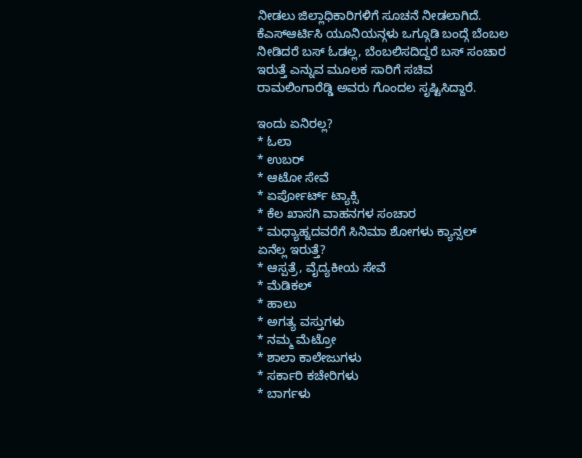ನೀಡಲು ಜಿಲ್ಲಾಧಿಕಾರಿಗಳಿಗೆ ಸೂಚನೆ ನೀಡಲಾಗಿದೆ. ಕೆಎಸ್ಆರ್ಟಿಸಿ ಯೂನಿಯನ್ಗಳು ಒಗ್ಗೂಡಿ ಬಂದ್ಗೆ ಬೆಂಬಲ ನೀಡಿದರೆ ಬಸ್ ಓಡಲ್ಲ, ಬೆಂಬಲಿಸದಿದ್ದರೆ ಬಸ್ ಸಂಚಾರ ಇರುತ್ತೆ ಎನ್ನುವ ಮೂಲಕ ಸಾರಿಗೆ ಸಚಿವ ರಾಮಲಿಂಗಾರೆಡ್ಡಿ ಅವರು ಗೊಂದಲ ಸೃಷ್ಟಿಸಿದ್ದಾರೆ.

ಇಂದು ಏನಿರಲ್ಲ?
* ಓಲಾ
* ಉಬರ್
* ಆಟೋ ಸೇವೆ
* ಏರ್ಪೋರ್ಟ್ ಟ್ಯಾಕ್ಸಿ
* ಕೆಲ ಖಾಸಗಿ ವಾಹನಗಳ ಸಂಚಾರ
* ಮಧ್ಯಾಹ್ನದವರೆಗೆ ಸಿನಿಮಾ ಶೋಗಳು ಕ್ಯಾನ್ಸಲ್
ಏನೆಲ್ಲ ಇರುತ್ತೆ?
* ಆಸ್ಪತ್ರೆ, ವೈದ್ಯಕೀಯ ಸೇವೆ
* ಮೆಡಿಕಲ್
* ಹಾಲು
* ಅಗತ್ಯ ವಸ್ತುಗಳು
* ನಮ್ಮ ಮೆಟ್ರೋ
* ಶಾಲಾ ಕಾಲೇಜುಗಳು
* ಸರ್ಕಾರಿ ಕಚೇರಿಗಳು
* ಬಾರ್ಗಳು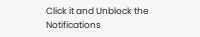Click it and Unblock the Notifications